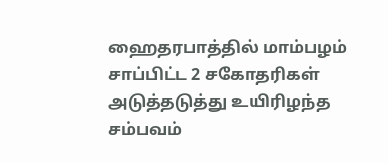ஹைதரபாத்தில் மாம்பழம் சாப்பிட்ட 2 சகோதரிகள் அடுத்தடுத்து உயிரிழந்த சம்பவம்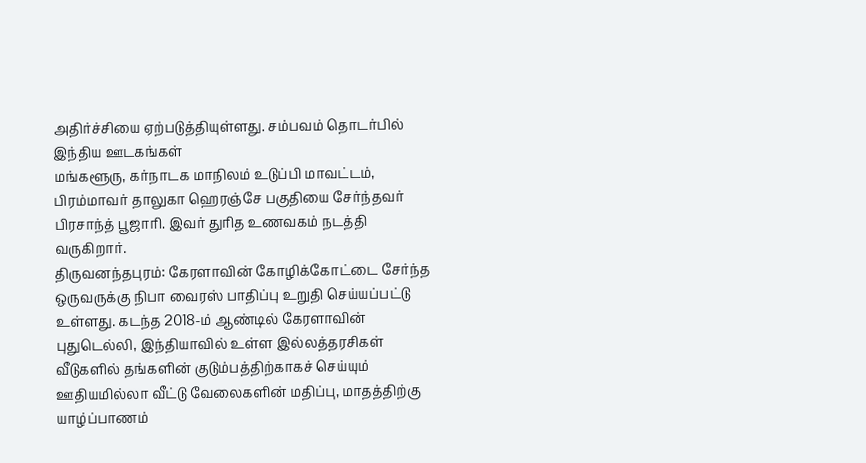அதிர்ச்சியை ஏற்படுத்தியுள்ளது. சம்பவம் தொடர்பில் இந்திய ஊடகங்கள்
மங்களூரு, கர்நாடக மாநிலம் உடுப்பி மாவட்டம், பிரம்மாவர் தாலுகா ஹெரஞ்சே பகுதியை சேர்ந்தவர் பிரசாந்த் பூஜாரி. இவர் துரித உணவகம் நடத்தி வருகிறார்.
திருவனந்தபுரம்: கேரளாவின் கோழிக்கோட்டை சேர்ந்த ஒருவருக்கு நிபா வைரஸ் பாதிப்பு உறுதி செய்யப்பட்டு உள்ளது. கடந்த 2018-ம் ஆண்டில் கேரளாவின்
புதுடெல்லி, இந்தியாவில் உள்ள இல்லத்தரசிகள் வீடுகளில் தங்களின் குடும்பத்திற்காகச் செய்யும் ஊதியமில்லா வீட்டு வேலைகளின் மதிப்பு, மாதத்திற்கு
யாழ்ப்பாணம்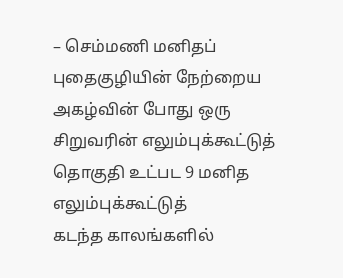– செம்மணி மனிதப் புதைகுழியின் நேற்றைய அகழ்வின் போது ஒரு சிறுவரின் எலும்புக்கூட்டுத் தொகுதி உட்பட 9 மனித எலும்புக்கூட்டுத்
கடந்த காலங்களில்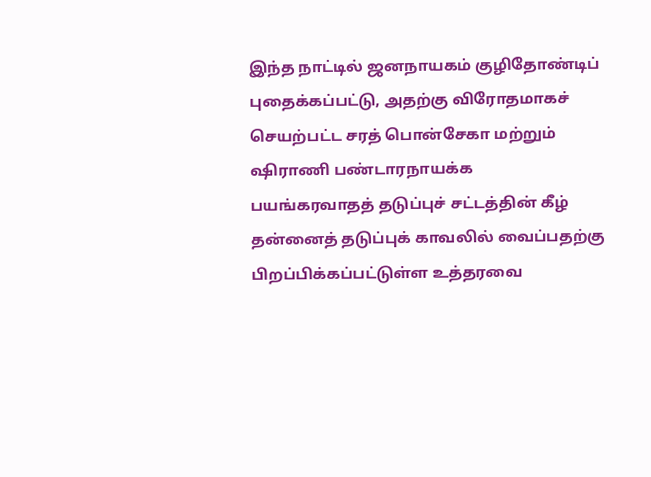இந்த நாட்டில் ஜனநாயகம் குழிதோண்டிப் புதைக்கப்பட்டு, அதற்கு விரோதமாகச் செயற்பட்ட சரத் பொன்சேகா மற்றும் ஷிராணி பண்டாரநாயக்க
பயங்கரவாதத் தடுப்புச் சட்டத்தின் கீழ் தன்னைத் தடுப்புக் காவலில் வைப்பதற்கு பிறப்பிக்கப்பட்டுள்ள உத்தரவை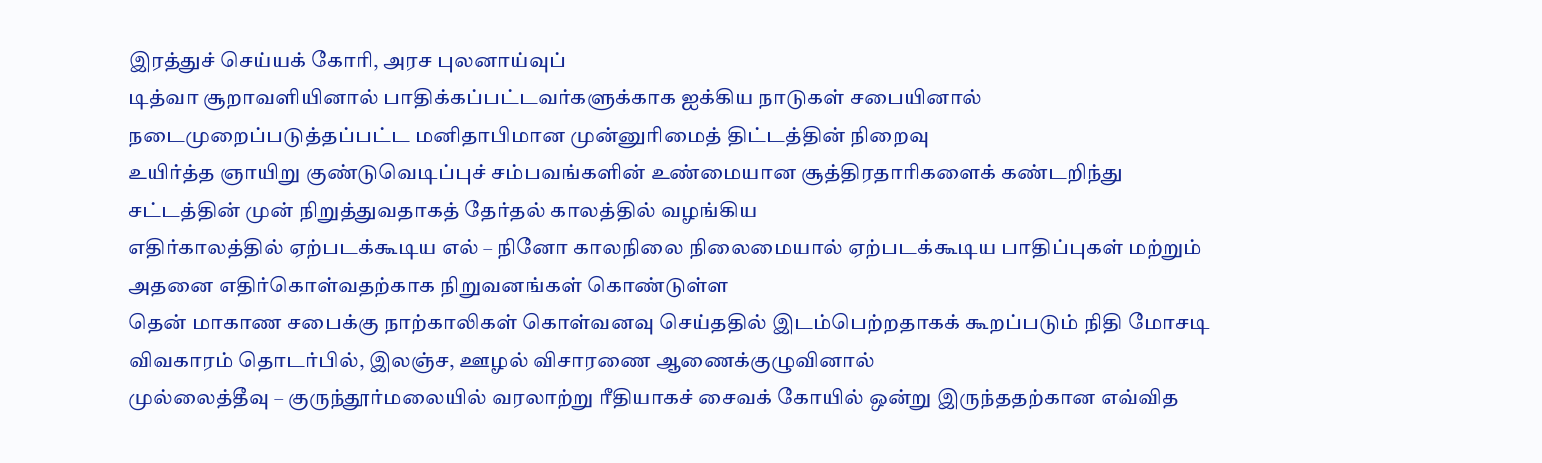இரத்துச் செய்யக் கோரி, அரச புலனாய்வுப்
டித்வா சூறாவளியினால் பாதிக்கப்பட்டவர்களுக்காக ஐக்கிய நாடுகள் சபையினால் நடைமுறைப்படுத்தப்பட்ட மனிதாபிமான முன்னுரிமைத் திட்டத்தின் நிறைவு
உயிர்த்த ஞாயிறு குண்டுவெடிப்புச் சம்பவங்களின் உண்மையான சூத்திரதாரிகளைக் கண்டறிந்து சட்டத்தின் முன் நிறுத்துவதாகத் தேர்தல் காலத்தில் வழங்கிய
எதிர்காலத்தில் ஏற்படக்கூடிய எல் – நினோ காலநிலை நிலைமையால் ஏற்படக்கூடிய பாதிப்புகள் மற்றும் அதனை எதிர்கொள்வதற்காக நிறுவனங்கள் கொண்டுள்ள
தென் மாகாண சபைக்கு நாற்காலிகள் கொள்வனவு செய்ததில் இடம்பெற்றதாகக் கூறப்படும் நிதி மோசடி விவகாரம் தொடர்பில், இலஞ்ச, ஊழல் விசாரணை ஆணைக்குழுவினால்
முல்லைத்தீவு – குருந்தூர்மலையில் வரலாற்று ரீதியாகச் சைவக் கோயில் ஒன்று இருந்ததற்கான எவ்வித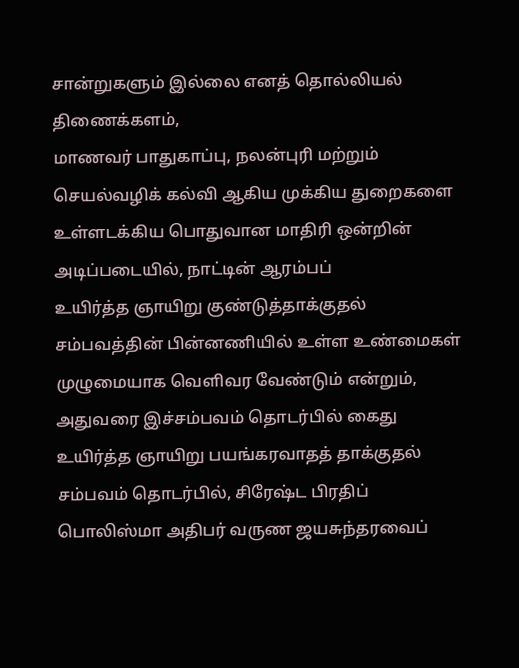சான்றுகளும் இல்லை எனத் தொல்லியல் திணைக்களம்,
மாணவர் பாதுகாப்பு, நலன்புரி மற்றும் செயல்வழிக் கல்வி ஆகிய முக்கிய துறைகளை உள்ளடக்கிய பொதுவான மாதிரி ஒன்றின் அடிப்படையில், நாட்டின் ஆரம்பப்
உயிர்த்த ஞாயிறு குண்டுத்தாக்குதல் சம்பவத்தின் பின்னணியில் உள்ள உண்மைகள் முழுமையாக வெளிவர வேண்டும் என்றும், அதுவரை இச்சம்பவம் தொடர்பில் கைது
உயிர்த்த ஞாயிறு பயங்கரவாதத் தாக்குதல் சம்பவம் தொடர்பில், சிரேஷ்ட பிரதிப் பொலிஸ்மா அதிபர் வருண ஜயசுந்தரவைப்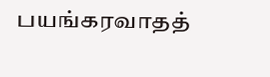பயங்கரவாதத்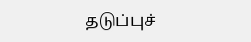தடுப்புச்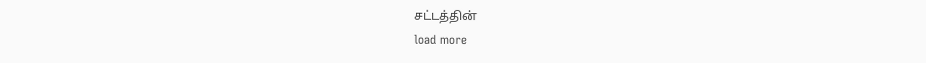சட்டத்தின்
load more